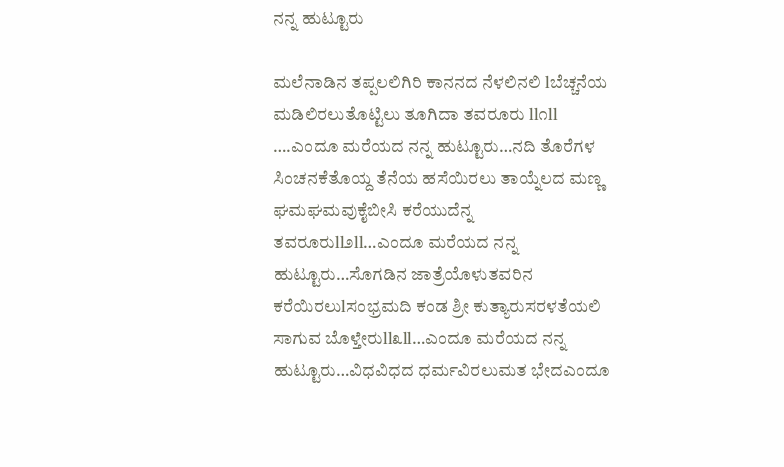ನನ್ನ ಹುಟ್ಟೂರು

ಮಲೆನಾಡಿನ ತಪ್ಪಲಲಿಗಿರಿ ಕಾನನದ ನೆಳಲಿನಲಿ lಬೆಚ್ಚನೆಯ ಮಡಿಲಿರಲುತೊಟ್ಟಿಲು ತೂಗಿದಾ ತವರೂರು ll೧ll ….ಎಂದೂ ಮರೆಯದ ನನ್ನ ಹುಟ್ಟೂರು…ನದಿ ತೊರೆಗಳ ಸಿಂಚನಕೆತೊಯ್ದ ತೆನೆಯ ಹಸೆಯಿರಲು ತಾಯ್ನೆಲದ ಮಣ್ಣ ಘಮಘಮವುಕೈಬೀಸಿ ಕರೆಯುದೆನ್ನ ತವರೂರುll೨ll…ಎಂದೂ ಮರೆಯದ ನನ್ನ ಹುಟ್ಟೂರು…ಸೊಗಡಿನ ಜಾತ್ರೆಯೊಳುತವರಿನ ಕರೆಯಿರಲುlಸಂಭ್ರಮದಿ ಕಂಡ ಶ್ರೀ ಕುತ್ಯಾರುಸರಳತೆಯಲಿ ಸಾಗುವ ಬೊಳ್ತೇರುll೩ll…ಎಂದೂ ಮರೆಯದ ನನ್ನ ಹುಟ್ಟೂರು…ವಿಧವಿಧದ ಧರ್ಮವಿರಲುಮತ ಭೇದಎಂದೂ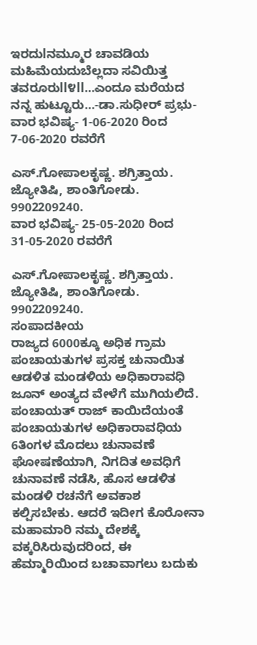ಇರದುlನಮ್ಮೂರ ಚಾವಡಿಯ ಮಹಿಮೆಯದುಬೆಲ್ಲದಾ ಸವಿಯಿತ್ತ ತವರೂರುll೪ll…ಎಂದೂ ಮರೆಯದ ನನ್ನ ಹುಟ್ಟೂರು…-ಡಾ.ಸುಧೀರ್ ಪ್ರಭು-
ವಾರ ಭವಿಷ್ಯ- 1-06-2020 ರಿಂದ 7-06-2020 ರವರೆಗೆ

ಎಸ್.ಗೋಪಾಲಕೃಷ್ಣ. ಶಗ್ರಿತ್ತಾಯ. ಜ್ಯೋತಿಷಿ, ಶಾಂತಿಗೋಡು. 9902209240.
ವಾರ ಭವಿಷ್ಯ- 25-05-2020 ರಿಂದ 31-05-2020 ರವರೆಗೆ

ಎಸ್.ಗೋಪಾಲಕೃಷ್ಣ. ಶಗ್ರಿತ್ತಾಯ. ಜ್ಯೋತಿಷಿ, ಶಾಂತಿಗೋಡು. 9902209240.
ಸಂಪಾದಕೀಯ
ರಾಜ್ಯದ 6000ಕ್ಕೂ ಅಧಿಕ ಗ್ರಾಮ ಪಂಚಾಯತುಗಳ ಪ್ರಸಕ್ತ ಚುನಾಯಿತ ಆಡಳಿತ ಮಂಡಳಿಯ ಅಧಿಕಾರಾವಧಿ ಜೂನ್ ಅಂತ್ಯದ ವೇಳೆಗೆ ಮುಗಿಯಲಿದೆ. ಪಂಚಾಯತ್ ರಾಜ್ ಕಾಯಿದೆಯಂತೆ ಪಂಚಾಯತುಗಳ ಅಧಿಕಾರಾವಧಿಯ 6ತಿಂಗಳ ಮೊದಲು ಚುನಾವಣೆ ಘೋಷಣೆಯಾಗಿ, ನಿಗದಿತ ಅವಧಿಗೆ ಚುನಾವಣೆ ನಡೆಸಿ, ಹೊಸ ಆಡಳಿತ ಮಂಡಳಿ ರಚನೆಗೆ ಅವಕಾಶ ಕಲ್ಪಿಸಬೇಕು. ಆದರೆ ಇದೀಗ ಕೊರೋನಾ ಮಹಾಮಾರಿ ನಮ್ಮ ದೇಶಕ್ಕೆ ವಕ್ಕರಿಸಿರುವುದರಿಂದ, ಈ ಹೆಮ್ಮಾರಿಯಿಂದ ಬಚಾವಾಗಲು ಬದುಕು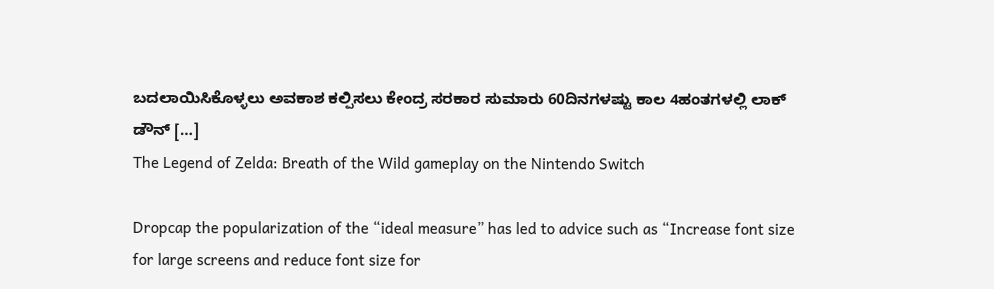ಬದಲಾಯಿಸಿಕೊಳ್ಳಲು ಅವಕಾಶ ಕಲ್ಪಿಸಲು ಕೇಂದ್ರ ಸರಕಾರ ಸುಮಾರು 60ದಿನಗಳಷ್ಟು ಕಾಲ 4ಹಂತಗಳಲ್ಲಿ ಲಾಕ್ ಡೌನ್ […]
The Legend of Zelda: Breath of the Wild gameplay on the Nintendo Switch

Dropcap the popularization of the “ideal measure” has led to advice such as “Increase font size for large screens and reduce font size for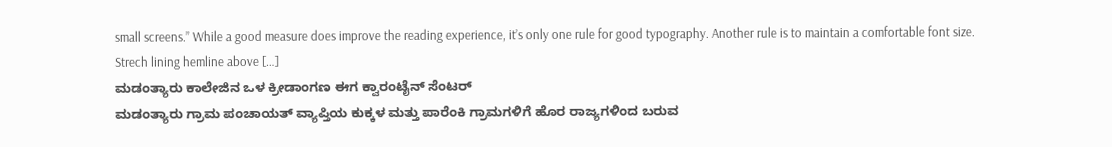small screens.” While a good measure does improve the reading experience, it’s only one rule for good typography. Another rule is to maintain a comfortable font size. Strech lining hemline above […]
ಮಡಂತ್ಯಾರು ಕಾಲೇಜಿನ ಒಳ ಕ್ರೀಡಾಂಗಣ ಈಗ ಕ್ವಾರಂಟೈನ್ ಸೆಂಟರ್
ಮಡಂತ್ಯಾರು ಗ್ರಾಮ ಪಂಚಾಯತ್ ವ್ಯಾಪ್ತಿಯ ಕುಕ್ಕಳ ಮತ್ತು ಪಾರೆಂಕಿ ಗ್ರಾಮಗಳಿಗೆ ಹೊರ ರಾಜ್ಯಗಳಿಂದ ಬರುವ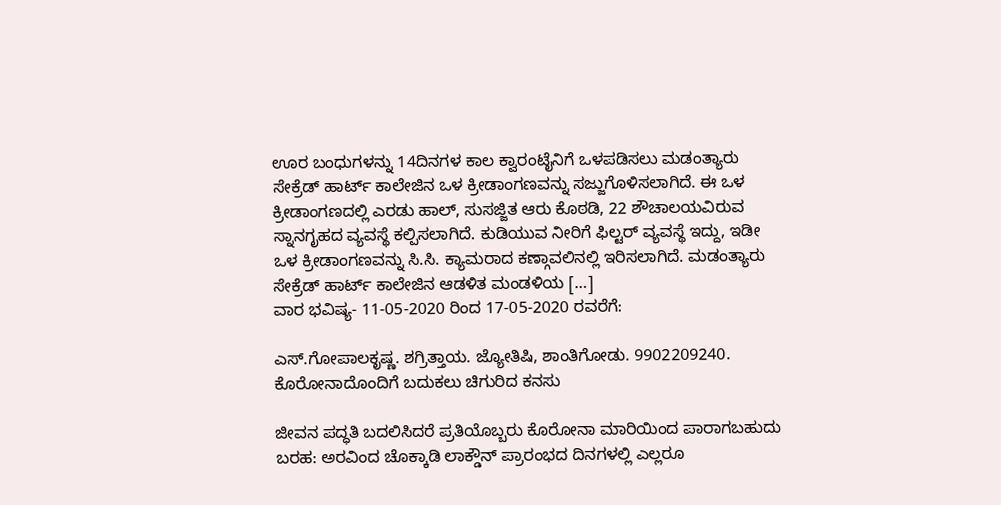ಊರ ಬಂಧುಗಳನ್ನು 14ದಿನಗಳ ಕಾಲ ಕ್ವಾರಂಟೈನಿಗೆ ಒಳಪಡಿಸಲು ಮಡಂತ್ಯಾರು ಸೇಕ್ರೆಡ್ ಹಾರ್ಟ್ ಕಾಲೇಜಿನ ಒಳ ಕ್ರೀಡಾಂಗಣವನ್ನು ಸಜ್ಜುಗೊಳಿಸಲಾಗಿದೆ. ಈ ಒಳ ಕ್ರೀಡಾಂಗಣದಲ್ಲಿ ಎರಡು ಹಾಲ್, ಸುಸಜ್ಜಿತ ಆರು ಕೊಠಡಿ, 22 ಶೌಚಾಲಯವಿರುವ ಸ್ನಾನಗೃಹದ ವ್ಯವಸ್ಥೆ ಕಲ್ಪಿಸಲಾಗಿದೆ. ಕುಡಿಯುವ ನೀರಿಗೆ ಫಿಲ್ಟರ್ ವ್ಯವಸ್ಥೆ ಇದ್ದು, ಇಡೀ ಒಳ ಕ್ರೀಡಾಂಗಣವನ್ನು ಸಿ.ಸಿ. ಕ್ಯಾಮರಾದ ಕಣ್ಗಾವಲಿನಲ್ಲಿ ಇರಿಸಲಾಗಿದೆ. ಮಡಂತ್ಯಾರು ಸೇಕ್ರೆಡ್ ಹಾರ್ಟ್ ಕಾಲೇಜಿನ ಆಡಳಿತ ಮಂಡಳಿಯ […]
ವಾರ ಭವಿಷ್ಯ- 11-05-2020 ರಿಂದ 17-05-2020 ರವರೆಗೆ:

ಎಸ್.ಗೋಪಾಲಕೃಷ್ಣ. ಶಗ್ರಿತ್ತಾಯ. ಜ್ಯೋತಿಷಿ, ಶಾಂತಿಗೋಡು. 9902209240.
ಕೊರೋನಾದೊಂದಿಗೆ ಬದುಕಲು ಚಿಗುರಿದ ಕನಸು

ಜೀವನ ಪದ್ಧತಿ ಬದಲಿಸಿದರೆ ಪ್ರತಿಯೊಬ್ಬರು ಕೊರೋನಾ ಮಾರಿಯಿಂದ ಪಾರಾಗಬಹುದು ಬರಹ: ಅರವಿಂದ ಚೊಕ್ಕಾಡಿ ಲಾಕ್ಡೌನ್ ಪ್ರಾರಂಭದ ದಿನಗಳಲ್ಲಿ ಎಲ್ಲರೂ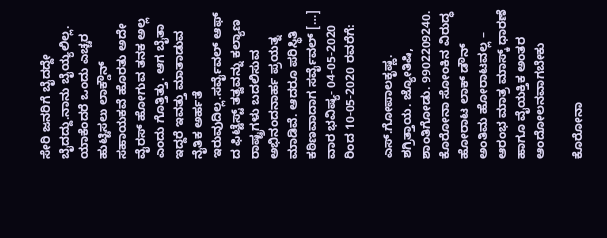ಸೇರಿ ಜನರಿಗೆ ಬೈದದ್ದೇ ಬೈದದ್ದು.ನಾನು ಬೈಯ್ಯಲಿಲ್ಲ. ಯಾಕೆಂದರೆ ಒಂದು ಎಚ್ಚರ ಹುಟ್ಟಿಸಲು ಲಾಕ್ಡೌನ್ ಸಹಾಯಕವೆ ಹೊರತು ಅದೇ ವೈರಸ್ ಹೋಗುವ ತನಕ ಅಲ್ಲ ಎಂದು ಗೊತ್ತಿತ್ತು. ಆಗ ಬೈತಾ ಇದ್ದರೆ ಇವತ್ತು ಮಾತಾಡುವ ನೈತಿಕ ಅರ್ಹತೆ ಇರುವುದಿಲ್ಲ.ಸರ್ವೈವಲ್ ಆಫ್ ದ ಫಿಟ್ಟೆಸ್ಟ್ ತತ್ವವನ್ನು ಕಲ್ಯಾಣ ರಾಷ್ಟ್ರಗಳು ಬದಲಿಸುವ ಅಭಿನಂದನಾರ್ಹ ಪ್ರಯತ್ನ ಮಾಡಿವೆ. ಆದರೂ ಪರಿಸ್ಥಿತಿ ಕಠಿಣವಾದಾಗ ಸರ್ವೈವಲ್ […]
ವಾರ ಭವಿಷ್ಯ- 04-05-2020 ರಿಂದ 10-05-2020 ರವರೆಗೆ:

ಎಸ್.ಗೋಪಾಲಕೃಷ್ಣ. ಶಗ್ರಿತ್ತಾಯ. ಜ್ಯೋತಿಷಿ, ಶಾಂತಿಗೋಡು. 9902209240.
ಕೊರೋನಾ ಸೋಂಕಿನ ವಿರುದ್ಧ ಹೋರಾಟ ಲಾಕ್ ಡೌನ್ ಅಂತಿಮ ಹೋರಾಟವಲ್ಲ – ಆರಂಭ ಮಾತ್ರ ಮಾಸ್ಕ್ ಧಾರಣೆ ಹಾಗೂ ವೈಯಕ್ತಿಕ ಅಂತರ ಆಂದೋಲನವಾಗಬೇಕು

ಕೊರೋನಾ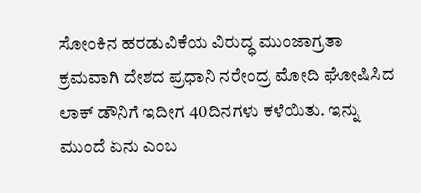ಸೋಂಕಿನ ಹರಡುವಿಕೆಯ ವಿರುದ್ಧ ಮುಂಜಾಗ್ರತಾ ಕ್ರಮವಾಗಿ ದೇಶದ ಪ್ರಧಾನಿ ನರೇಂದ್ರ ಮೋದಿ ಘೋಷಿಸಿದ ಲಾಕ್ ಡೌನಿಗೆ ಇದೀಗ 40ದಿನಗಳು ಕಳೆಯಿತು. ಇನ್ನು ಮುಂದೆ ಏನು ಎಂಬ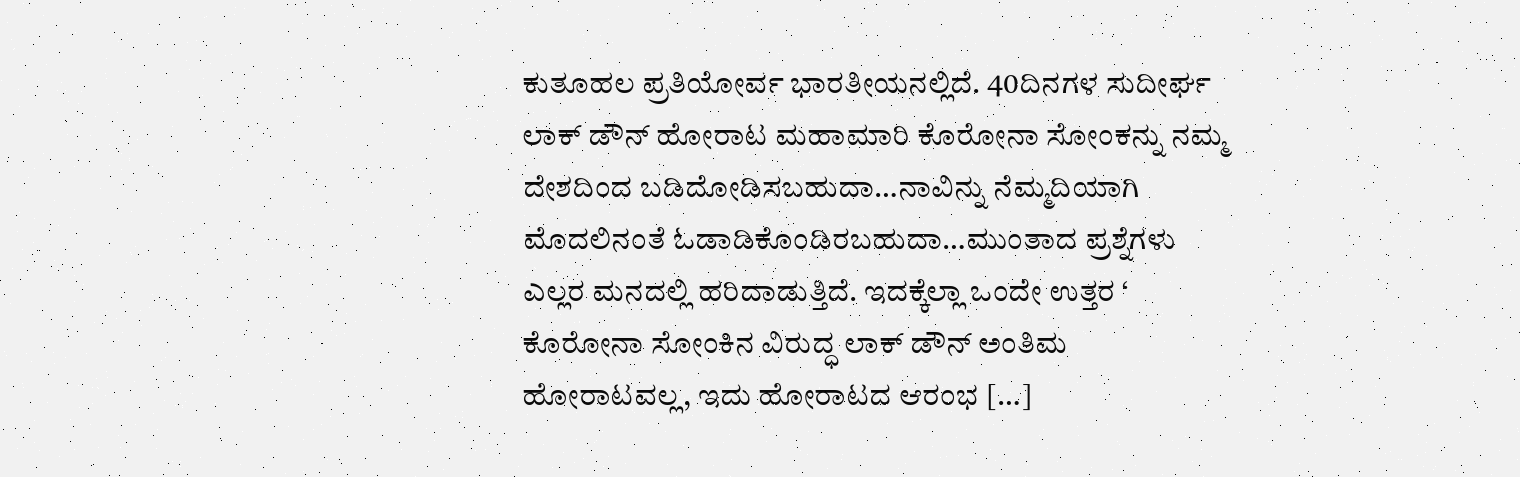ಕುತೂಹಲ ಪ್ರತಿಯೋರ್ವ ಭಾರತೀಯನಲ್ಲಿದೆ. 40ದಿನಗಳ ಸುದೀರ್ಘ ಲಾಕ್ ಡೌನ್ ಹೋರಾಟ ಮಹಾಮಾರಿ ಕೊರೋನಾ ಸೋಂಕನ್ನು ನಮ್ಮ ದೇಶದಿಂದ ಬಡಿದೋಡಿಸಬಹುದಾ…ನಾವಿನ್ನು ನೆಮ್ಮದಿಯಾಗಿ ಮೊದಲಿನಂತೆ ಓಡಾಡಿಕೊಂಡಿರಬಹುದಾ…ಮುಂತಾದ ಪ್ರಶ್ನೆಗಳು ಎಲ್ಲರ ಮನದಲ್ಲಿ ಹರಿದಾಡುತ್ತಿದೆ. ಇದಕ್ಕೆಲ್ಲಾ ಒಂದೇ ಉತ್ತರ ‘ ಕೊರೋನಾ ಸೋಂಕಿನ ವಿರುದ್ಧ ಲಾಕ್ ಡೌನ್ ಅಂತಿಮ ಹೋರಾಟವಲ್ಲ, ಇದು ಹೋರಾಟದ ಆರಂಭ […]